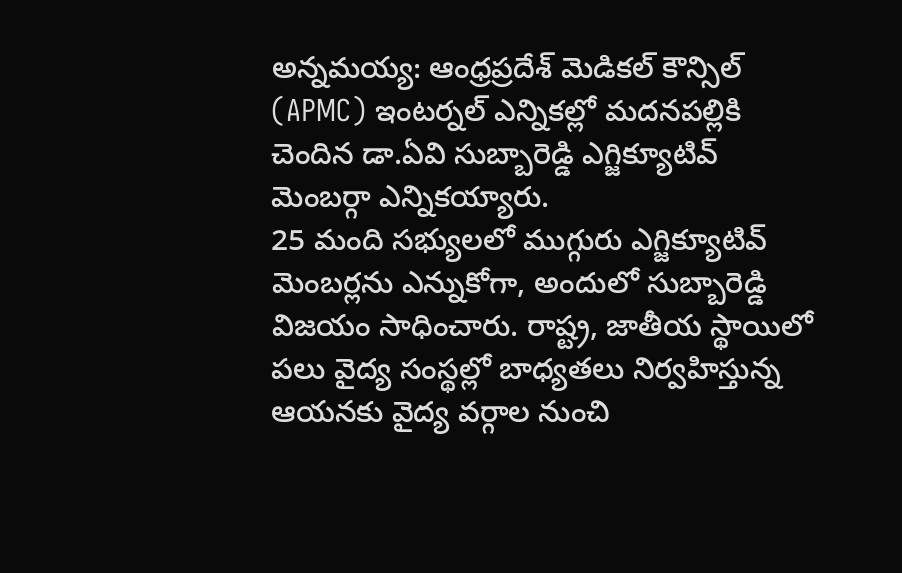అన్నమయ్య: ఆంధ్రప్రదేశ్ మెడికల్ కౌన్సిల్ (APMC) ఇంటర్నల్ ఎన్నికల్లో మదనపల్లికి చెందిన డా.ఏవి సుబ్బారెడ్డి ఎగ్జిక్యూటివ్ మెంబర్గా ఎన్నికయ్యారు.
25 మంది సభ్యులలో ముగ్గురు ఎగ్జిక్యూటివ్ మెంబర్లను ఎన్నుకోగా, అందులో సుబ్బారెడ్డి విజయం సాధించారు. రాష్ట్ర, జాతీయ స్థాయిలో పలు వైద్య సంస్థల్లో బాధ్యతలు నిర్వహిస్తున్న ఆయనకు వైద్య వర్గాల నుంచి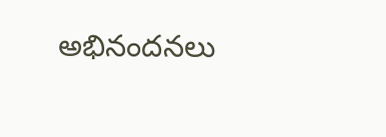అభినందనలు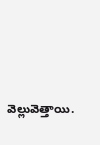వెల్లువెత్తాయి.